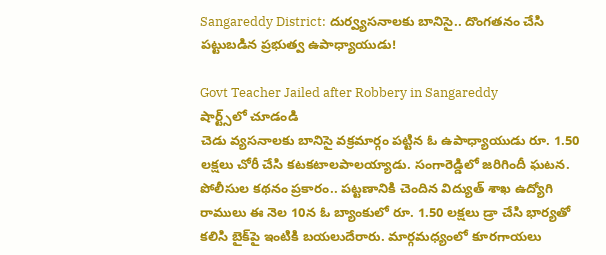Sangareddy District: దుర్వ్యసనాలకు బానిసై.. దొంగతనం చేసి పట్టుబడిన ప్రభుత్వ ఉపాధ్యాయుడు!

Govt Teacher Jailed after Robbery in Sangareddy
షార్ట్స్‌లో చూడండి
చెడు వ్యసనాలకు బానిసై వక్రమార్గం పట్టిన ఓ ఉపాధ్యాయుడు రూ. 1.50 లక్షలు చోరీ చేసి కటకటాలపాలయ్యాడు. సంగారెడ్డిలో జరిగిందీ ఘటన. పోలీసుల కథనం ప్రకారం.. పట్టణానికి చెందిన విద్యుత్ శాఖ ఉద్యోగి రాములు ఈ నెల 10న ఓ బ్యాంకులో రూ. 1.50 లక్షలు డ్రా చేసి భార్యతో కలిసి బైక్‌పై ఇంటికి బయలుదేరారు. మార్గమధ్యంలో కూరగాయలు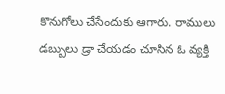కొనుగోలు చేసేందుకు ఆగారు. రాములు డబ్బులు డ్రా చేయడం చూసిన ఓ వ్యక్తి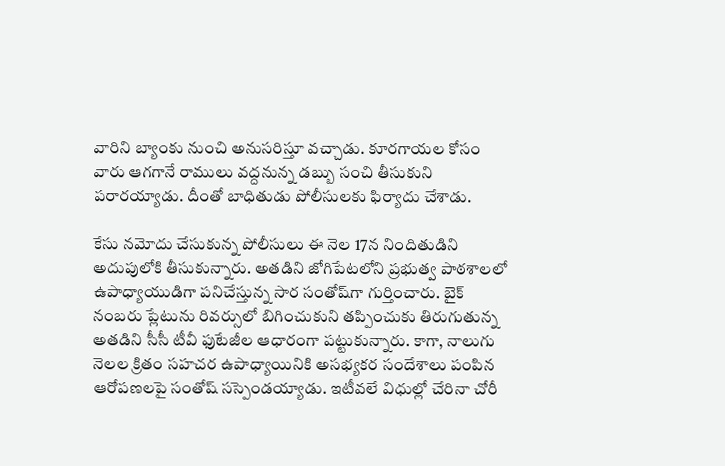వారిని బ్యాంకు నుంచి అనుసరిస్తూ వచ్చాడు. కూరగాయల కోసం వారు ఆగగానే రాములు వద్దనున్న డబ్బు సంచి తీసుకుని పరారయ్యాడు. దీంతో బాధితుడు పోలీసులకు ఫిర్యాదు చేశాడు.

కేసు నమోదు చేసుకున్న పోలీసులు ఈ నెల 17న నిందితుడిని అదుపులోకి తీసుకున్నారు. అతడిని జోగిపేటలోని ప్రభుత్వ పాఠశాలలో ఉపాధ్యాయుడిగా పనిచేస్తున్న సార సంతోష్‌గా గుర్తించారు. బైక్ నంబరు ప్లేటును రివర్సులో బిగించుకుని తప్పించుకు తిరుగుతున్న అతడిని సీసీ టీవీ ఫుటేజీల ఆధారంగా పట్టుకున్నారు. కాగా, నాలుగు నెలల క్రితం సహచర ఉపాధ్యాయినికి అసభ్యకర సందేశాలు పంపిన ఆరోపణలపై సంతోష్ సస్పెండయ్యాడు. ఇటీవలే విధుల్లో చేరినా చోరీ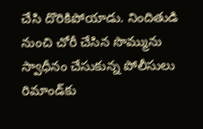చేసి దొరికిపోయాడు. నిందితుడి నుంచి చోరీ చేసిన సొమ్మును స్వాధీనం చేసుకున్న పోలీసులు రిమాండ్‌కు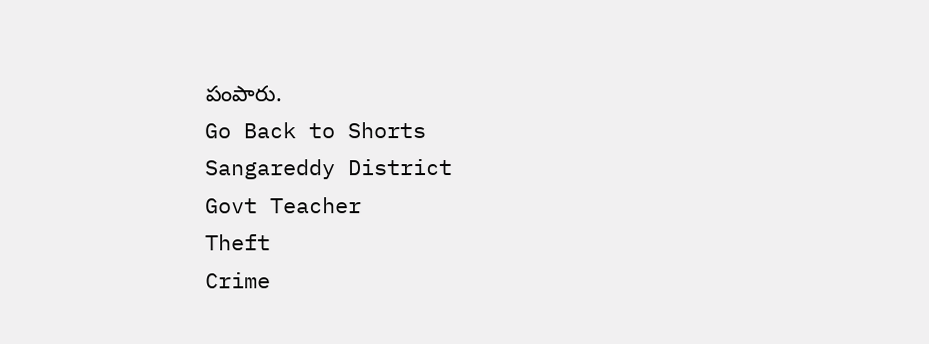పంపారు.
Go Back to Shorts
Sangareddy District
Govt Teacher
Theft
Crime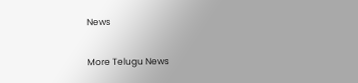News

More Telugu News